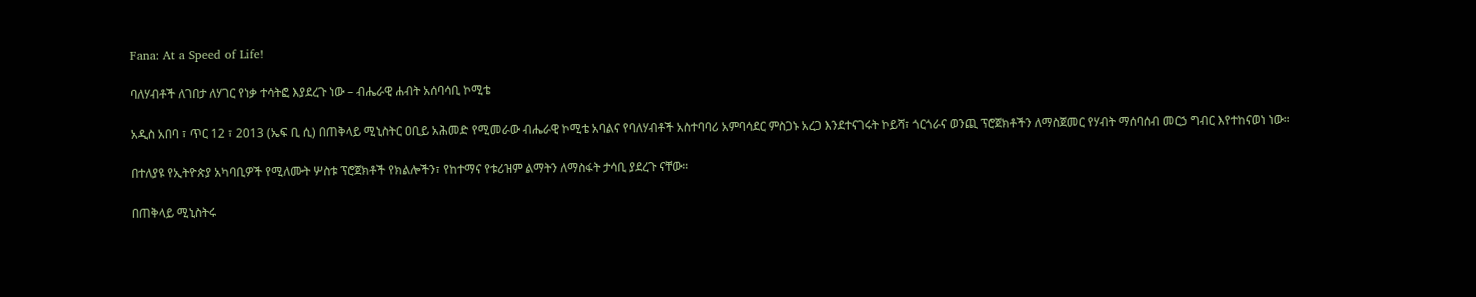Fana: At a Speed of Life!

ባለሃብቶች ለገበታ ለሃገር የነቃ ተሳትፎ እያደረጉ ነው – ብሔራዊ ሐብት አሰባሳቢ ኮሚቴ

አዲስ አበባ ፣ ጥር 12 ፣ 2013 (ኤፍ ቢ ሲ) በጠቅላይ ሚኒስትር ዐቢይ አሕመድ የሚመራው ብሔራዊ ኮሚቴ አባልና የባለሃብቶች አስተባባሪ አምባሳደር ምስጋኑ አረጋ እንደተናገሩት ኮይሻ፣ ጎርጎራና ወንጪ ፕሮጀክቶችን ለማስጀመር የሃብት ማሰባሰብ መርኃ ግብር እየተከናወነ ነው።

በተለያዩ የኢትዮጵያ አካባቢዎች የሚለሙት ሦስቱ ፕሮጀክቶች የክልሎችን፣ የከተማና የቱሪዝም ልማትን ለማስፋት ታሳቢ ያደረጉ ናቸው።

በጠቅላይ ሚኒስትሩ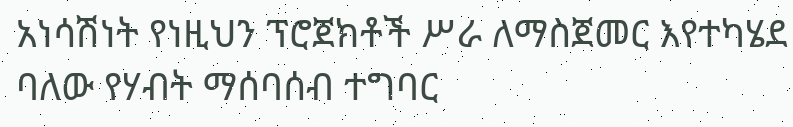አነሳሽነት የነዚህን ፕሮጀክቶች ሥራ ለማስጀመር እየተካሄደ ባለው የሃብት ማሰባሰብ ተግባር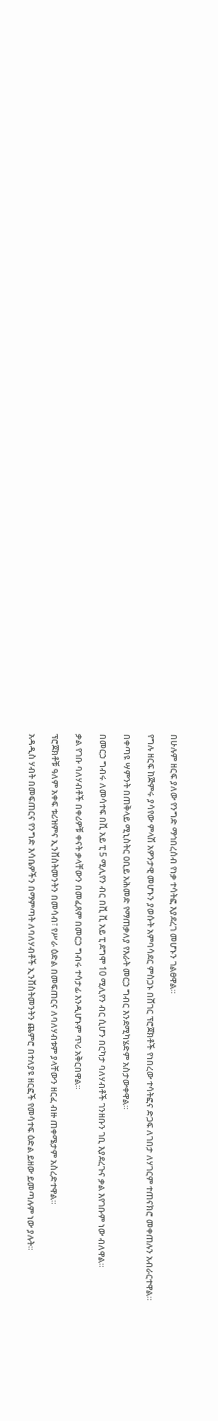በሁሉም ዘርፍ ያለው የንግድ ማኅበረሰብ የነቃ ተሳትፎ እያደረገ መሆኑን ገልፀዋል።

የግሉ ዘርፍ ከጅምሩ ያሳየው ምላሽ አዎንታዊ መሆኑን ያወሱት አምባሳደር ምስጋኑ በሸገር ፕሮጀክቶች የነበረው ተሳትፎና ድጋፍ ለገበታ ለሃገርም ተጠናክሮ መቀጠሉን አብራርተዋል።

በቀጣዩ ሣምንት በጠቅላይ ሚኒስትር ዐቢይ አሕመድ የማጠቃለያ የእራት መርኃ ግብር እንደሚካሄድም አስታውቀዋል።

በመርኃ ግብሩ ለመሳተፍ በቪ አይ ፒ 5 ሚሊየን ብር በቪ ቪ አይ ፒ ደግሞ 10 ሚሊየን ብር ሲሆን በርካታ ባለሃብቶች ገንዘቡን ገቢ እያደረጉና ቃል እየገቡም ነው ብለዋል።

ቃል የገቡ ባለሃብቶች በቀሪዎቹ ቀናት ቃላቸውን በመፈጸም በመርኃ ግብሩ ተሳታፊ እንዲሆኑም ጥሪ አቅርበዋል።

ፕሮጀክቶቹ ዓለም አቀፍ ቱሪዝምና ኢንቨስትመንትን በመሳብ፣ የሥራ ዕድል በመፍጠርና ለባለሃብቱም ያላቸውን ዘርፈ ብዙ ጠቀሜታም አስረድተዋል።

አዳዲስ ሃብት በመፍጠርና የንግድ እሳቤዎችን በማምጣት ለባለሃብቶች ኢንቨስትመንትን ጨምሮ በተለያዩ ዘርፎች የመሳተፍ ዕድል ይዘው ይመጣሉም ነው ያሉት።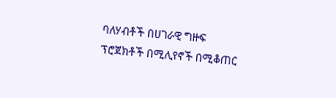ባለሃብቶች በሀገራዊ ግዙፍ ፕሮጀክቶች በሚሊየኖች በሚቆጠር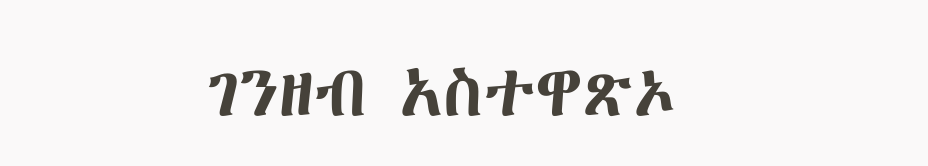ገንዘብ አስተዋጽኦ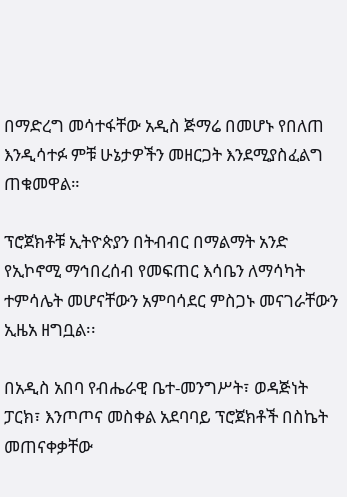በማድረግ መሳተፋቸው አዲስ ጅማሬ በመሆኑ የበለጠ እንዲሳተፉ ምቹ ሁኔታዎችን መዘርጋት እንደሚያስፈልግ ጠቁመዋል።

ፕሮጀክቶቹ ኢትዮጵያን በትብብር በማልማት አንድ የኢኮኖሚ ማኅበረሰብ የመፍጠር እሳቤን ለማሳካት ተምሳሌት መሆናቸውን አምባሳደር ምስጋኑ መናገራቸውን ኢዜአ ዘግቧል፡፡

በአዲስ አበባ የብሔራዊ ቤተ-መንግሥት፣ ወዳጅነት ፓርክ፣ እንጦጦና መስቀል አደባባይ ፕሮጀክቶች በስኬት መጠናቀቃቸው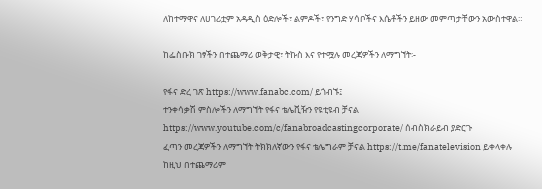ለከተማዋና ለሀገሪቷም አዳዲስ ዕድሎች፣ ልምዶች፣ የንግድ ሃሳቦችና እሴቶችን ይዘው መምጣታቸውን አውስተዋል።

ከፌስቡክ ገፃችን በተጨማሪ ወቅታዊ፣ ትኩስ እና የተሟሉ መረጃዎችን ለማግኘት፡-

የፋና ድረ ገጽ https://www.fanabc.com/ ይጎብኙ፤
ተንቀሳቃሽ ምስሎችን ለማግኘት የፋና ቴሌቪዥን የዩቲዩብ ቻናል https://www.youtube.com/c/fanabroadcastingcorporate/ ሰብስክራይብ ያድርጉ
ፈጣን መረጃዎችን ለማግኘት ትክክለኛውን የፋና ቴሌግራም ቻናል https://t.me/fanatelevision ይቀላቀሉ
ከዚህ በተጨማሪም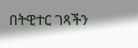በትዊተር ገጻችን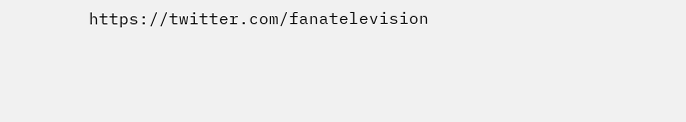https://twitter.com/fanatelevision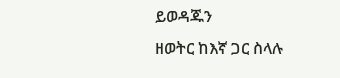ይወዳጁን
ዘወትር ከእኛ ጋር ስላሉ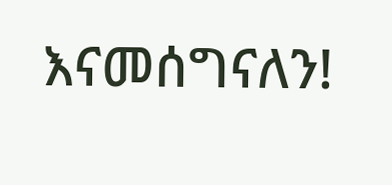እናመሰግናለን!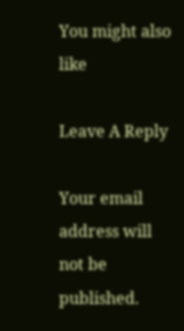You might also like

Leave A Reply

Your email address will not be published.